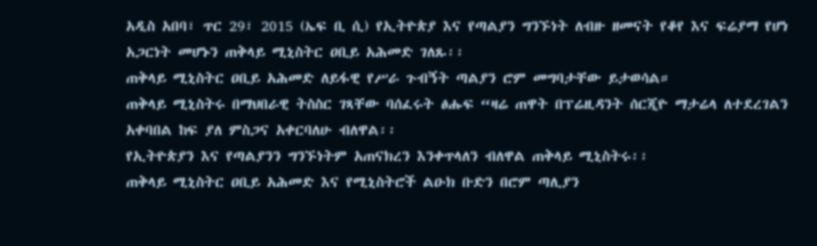አዲስ አበባ፣ ጥር 29፣ 2015 (ኤፍ ቢ ሲ) የኢትዮጵያ እና የጣልያን ግንኙነት ለብዙ ዘመናት የቆየ እና ፍሬያማ የሆነ አጋርነት መሆኑን ጠቅላይ ሚኒስትር ዐቢይ አሕመድ ገለጹ፡፡
ጠቅላይ ሚኒስትር ዐቢይ አሕመድ ለይፋዊ የሥራ ጉብኝት ጣልያን ሮም መግባታቸው ይታወሳል።
ጠቅላይ ሚኒስትሩ በማህበራዊ ትስስር ገጻቸው ባሰፈሩት ፅሑፍ “ዛሬ ጠዋት በፕሬዚዳንት ሰርጂዮ ማታሬላ ለተደረገልን አቀባበል ከፍ ያለ ምስጋና አቀርባለሁ ብለዋል፡፡
የኢትዮጵያን እና የጣልያንን ግንኙነትም አጠናክረን እንቀጥላለን ብለዋል ጠቅላይ ሚኒስትሩ፡፡
ጠቅላይ ሚኒስትር ዐቢይ አሕመድ እና የሚኒስትሮች ልዑክ ቡድን በሮም ጣሊያን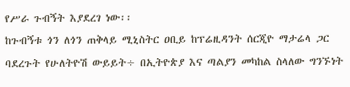የሥራ ጉብኝት እያደረገ ነው፡፡
ከጉብኝቱ ጎን ለጎን ጠቅላይ ሚኒስትር ዐቢይ ከፕሬዚዳንት ሰርጂዮ ማታሬላ ጋር ባደረጉት የሁለትዮሽ ውይይት÷ በኢትዮጵያ እና ጣልያን መካከል ስላለው ግንኙነት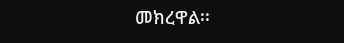መክረዋል፡፡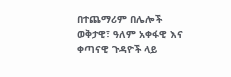በተጨማሪም በሌሎች ወቅታዊ፣ ዓለም አቀፋዊ እና ቀጣናዊ ጉዳዮች ላይ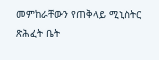መምከራቸውን የጠቅላይ ሚኒስትር ጽሕፈት ቤት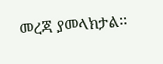መረጃ ያመላክታል፡፡